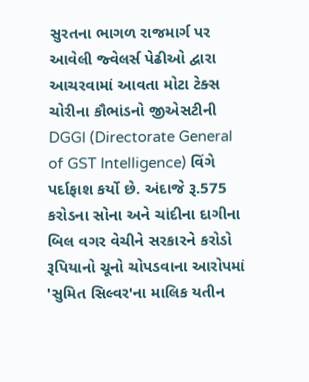સુરતના ભાગળ રાજમાર્ગ પર આવેલી જ્વેલર્સ પેઢીઓ દ્વારા આચરવામાં આવતા મોટા ટેક્સ ચોરીના કૌભાંડનો જીએસટીની DGGI (Directorate General of GST Intelligence) વિંગે પર્દાફાશ કર્યો છે. અંદાજે રૂ.575 કરોડના સોના અને ચાંદીના દાગીના બિલ વગર વેચીને સરકારને કરોડો રૂપિયાનો ચૂનો ચોપડવાના આરોપમાં 'સુમિત સિલ્વર'ના માલિક યતીન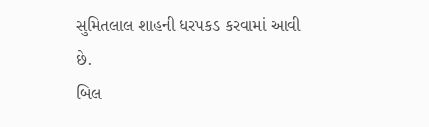સુમિતલાલ શાહની ધરપકડ કરવામાં આવી છે.
બિલ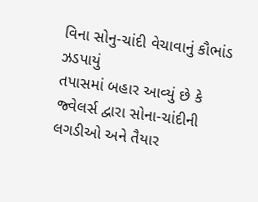વિના સોનુ-ચાંદી વેચાવાનું કૌભાંડ ઝડપાયું
તપાસમાં બહાર આવ્યું છે કે જ્વેલર્સ દ્વારા સોના-ચાંદીની લગડીઓ અને તૈયાર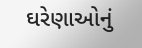ઘરેણાઓનું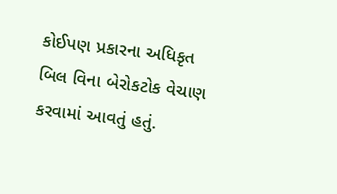કોઈપણ પ્રકારના અધિકૃત બિલ વિના બેરોકટોક વેચાણ કરવામાં આવતું હતું.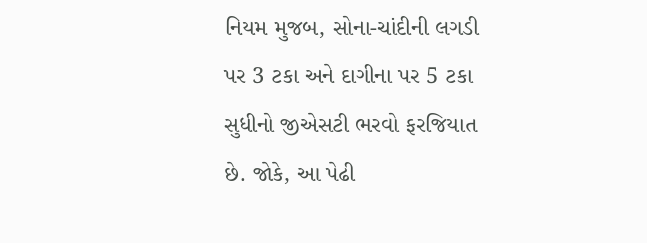નિયમ મુજબ, સોના-ચાંદીની લગડી પર 3 ટકા અને દાગીના પર 5 ટકા સુધીનો જીએસટી ભરવો ફરજિયાત છે. જોકે, આ પેઢી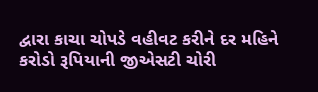દ્વારા કાચા ચોપડે વહીવટ કરીને દર મહિને કરોડો રૂપિયાની જીએસટી ચોરી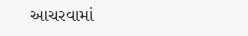આચરવામાં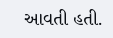આવતી હતી.